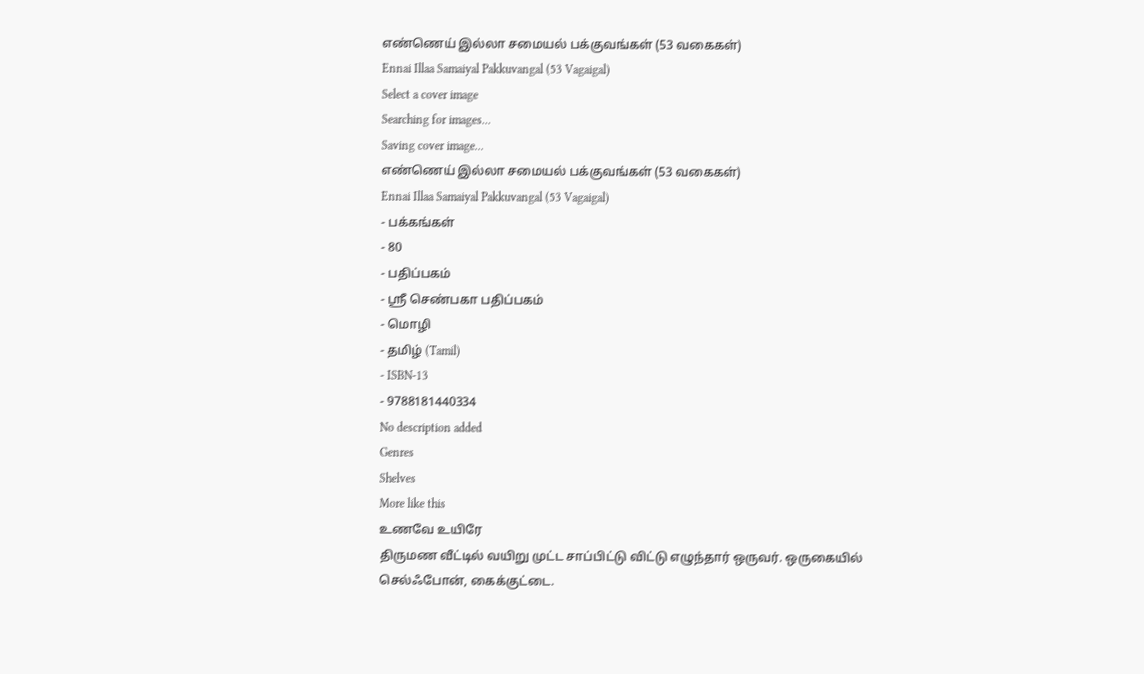எண்ணெய் இல்லா சமையல் பக்குவங்கள் (53 வகைகள்)
Ennai Illaa Samaiyal Pakkuvangal (53 Vagaigal)
Select a cover image
Searching for images...
Saving cover image...
எண்ணெய் இல்லா சமையல் பக்குவங்கள் (53 வகைகள்)
Ennai Illaa Samaiyal Pakkuvangal (53 Vagaigal)
- பக்கங்கள்
- 80
- பதிப்பகம்
- ஸ்ரீ செண்பகா பதிப்பகம்
- மொழி
- தமிழ் (Tamil)
- ISBN-13
- 9788181440334
No description added
Genres
Shelves
More like this
உணவே உயிரே
திருமண வீட்டில் வயிறு முட்ட சாப்பிட்டு விட்டு எழுந்தார் ஒருவர். ஒருகையில் செல்ஃபோன், கைக்குட்டை.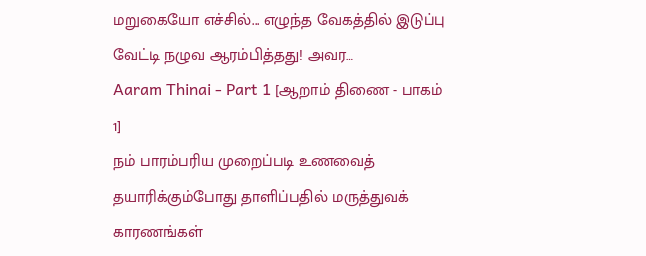மறுகையோ எச்சில்... எழுந்த வேகத்தில் இடுப்பு வேட்டி நழுவ ஆரம்பித்தது! அவர…
Aaram Thinai - Part 1 [ஆறாம் திணை - பாகம் 1]
நம் பாரம்பரிய முறைப்படி உணவைத் தயாரிக்கும்போது தாளிப்பதில் மருத்துவக் காரணங்கள்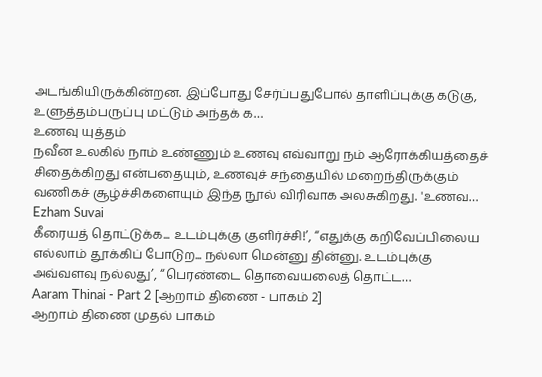அடங்கியிருக்கின்றன. இப்போது சேர்ப்பதுபோல் தாளிப்புக்கு கடுகு, உளுத்தம்பருப்பு மட்டும் அந்தக் க…
உணவு யுத்தம்
நவீன உலகில் நாம் உண்ணும் உணவு எவ்வாறு நம் ஆரோக்கியத்தைச் சிதைக்கிறது என்பதையும், உணவுச் சந்தையில் மறைந்திருக்கும் வணிகச் சூழ்ச்சிகளையும் இந்த நூல் விரிவாக அலசுகிறது. 'உணவ…
Ezham Suvai
கீரையத் தொட்டுக்க... உடம்புக்கு குளிர்ச்சி!’, ‘‘எதுக்கு கறிவேப்பிலைய எல்லாம் தூக்கிப் போடுற... நல்லா மென்னு தின்னு. உடம்புக்கு அவ்வளவு நல்லது’, ‘‘பெரண்டை தொவையலைத் தொட்ட…
Aaram Thinai - Part 2 [ஆறாம் திணை - பாகம் 2]
ஆறாம் திணை முதல் பாகம்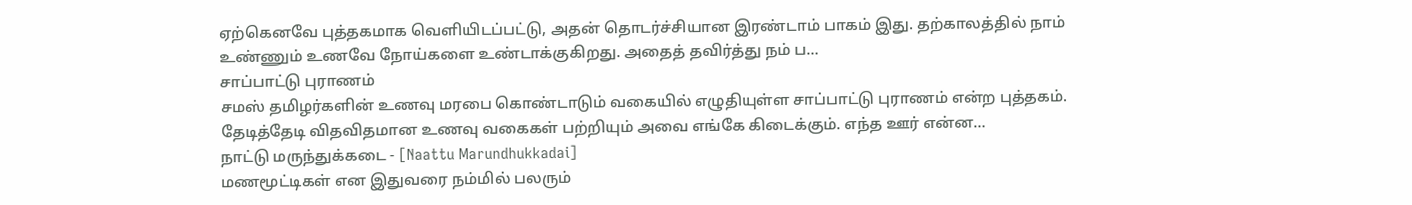ஏற்கெனவே புத்தகமாக வெளியிடப்பட்டு, அதன் தொடர்ச்சியான இரண்டாம் பாகம் இது. தற்காலத்தில் நாம் உண்ணும் உணவே நோய்களை உண்டாக்குகிறது. அதைத் தவிர்த்து நம் ப…
சாப்பாட்டு புராணம்
சமஸ் தமிழர்களின் உணவு மரபை கொண்டாடும் வகையில் எழுதியுள்ள சாப்பாட்டு புராணம் என்ற புத்தகம். தேடித்தேடி விதவிதமான உணவு வகைகள் பற்றியும் அவை எங்கே கிடைக்கும். எந்த ஊர் என்ன…
நாட்டு மருந்துக்கடை - [Naattu Marundhukkadai]
மணமூட்டிகள் என இதுவரை நம்மில் பலரும்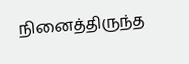நினைத்திருந்த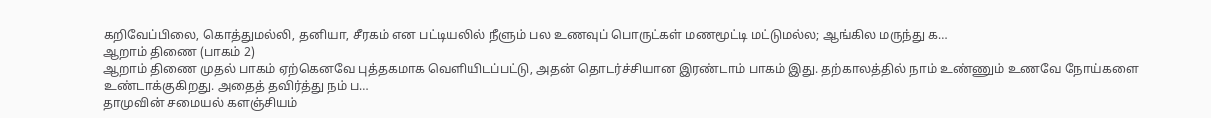கறிவேப்பிலை, கொத்துமல்லி, தனியா, சீரகம் என பட்டியலில் நீளும் பல உணவுப் பொருட்கள் மணமூட்டி மட்டுமல்ல; ஆங்கில மருந்து க…
ஆறாம் திணை (பாகம் 2)
ஆறாம் திணை முதல் பாகம் ஏற்கெனவே புத்தகமாக வெளியிடப்பட்டு, அதன் தொடர்ச்சியான இரண்டாம் பாகம் இது. தற்காலத்தில் நாம் உண்ணும் உணவே நோய்களை உண்டாக்குகிறது. அதைத் தவிர்த்து நம் ப…
தாமுவின் சமையல் களஞ்சியம்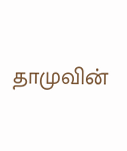தாமுவின்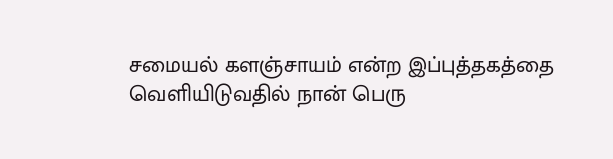சமையல் களஞ்சாயம் என்ற இப்புத்தகத்தை வெளியிடுவதில் நான் பெரு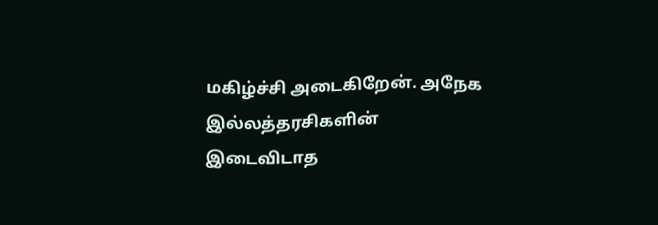மகிழ்ச்சி அடைகிறேன். அநேக இல்லத்தரசிகளின் இடைவிடாத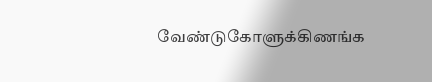வேண்டுகோளுக்கிணங்க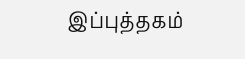இப்புத்தகம்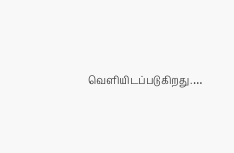வெளியிடப்படுகிறது.…